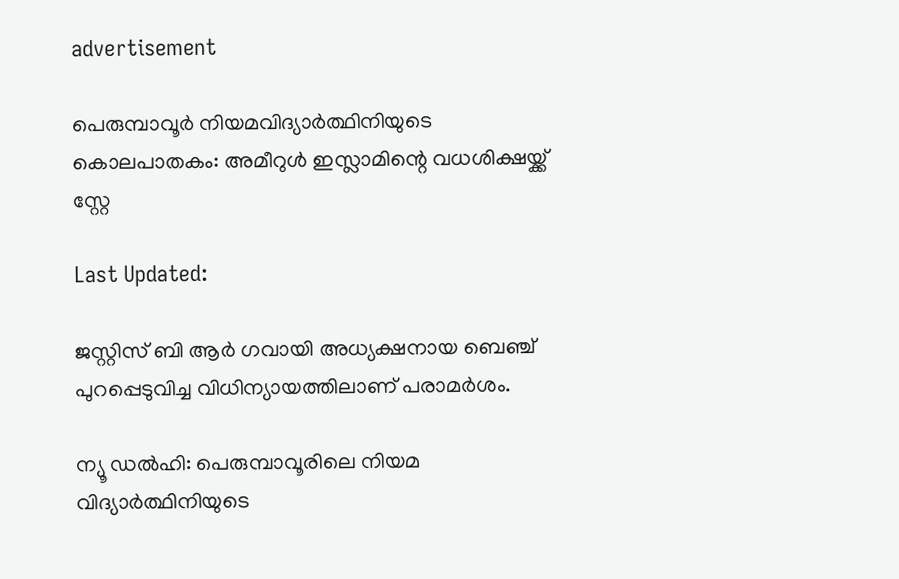advertisement

പെരുമ്പാവൂർ നിയമവിദ്യാർത്ഥിനിയുടെ കൊലപാതകം: അമീറുൾ ഇസ്ലാമിന്റെ വധശിക്ഷയ്ക്ക് സ്റ്റേ

Last Updated:

ജസ്റ്റിസ് ബി ആർ ഗവായി അധ്യക്ഷനായ ബെഞ്ച് പുറപ്പെടുവിച്ച വിധിന്യായത്തിലാണ് പരാമർശം.

ന്യൂ ഡൽഹി: പെരുമ്പാവൂരിലെ നിയമ വിദ്യാർത്ഥിനിയുടെ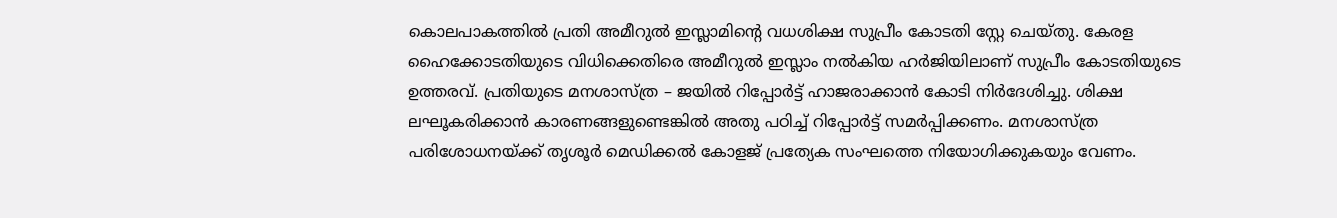കൊലപാകത്തിൽ പ്രതി അമീറുൽ ഇസ്ലാമിന്റെ വധശിക്ഷ സുപ്രീം കോടതി സ്റ്റേ ചെയ്തു. കേരള ഹൈക്കോടതിയുടെ വിധിക്കെതിരെ അമീറുൽ ഇസ്ലാം നൽകിയ ഹർജിയിലാണ് സുപ്രീം കോടതിയുടെ ഉത്തരവ്. പ്രതിയുടെ മനശാസ്ത്ര – ജയിൽ റിപ്പോർട്ട് ഹാജരാക്കാൻ കോടി നിർദേശിച്ചു. ശിക്ഷ ലഘൂകരിക്കാൻ കാരണങ്ങളുണ്ടെങ്കിൽ അതു പഠിച്ച് റിപ്പോർട്ട് സമർപ്പിക്കണം. മനശാസ്ത്ര പരിശോധനയ്ക്ക് തൃശൂർ മെഡിക്കൽ കോളജ് പ്രത്യേക സംഘത്തെ നിയോഗിക്കുകയും വേണം.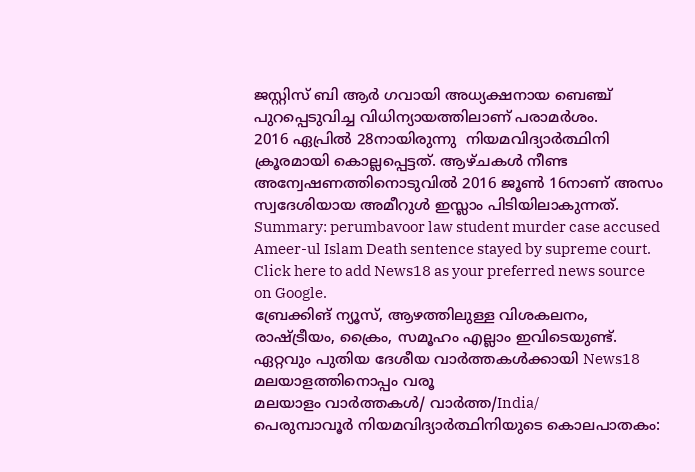ജസ്റ്റിസ് ബി ആർ ഗവായി അധ്യക്ഷനായ ബെഞ്ച് പുറപ്പെടുവിച്ച വിധിന്യായത്തിലാണ് പരാമർശം.
2016 ഏപ്രില്‍ 28നായിരുന്നു  നിയമവിദ്യാർത്ഥിനി ക്രൂരമായി കൊല്ലപ്പെട്ടത്. ആഴ്ചകള്‍ നീണ്ട അന്വേഷണത്തിനൊടുവില്‍ 2016 ജൂൺ 16നാണ് അസം സ്വദേശിയായ അമീറുള്‍ ഇസ്ലാം പിടിയിലാകുന്നത്.
Summary: perumbavoor law student murder case accused Ameer-ul Islam Death sentence stayed by supreme court.
Click here to add News18 as your preferred news source on Google.
ബ്രേക്കിങ് ന്യൂസ്, ആഴത്തിലുള്ള വിശകലനം, രാഷ്ട്രീയം, ക്രൈം, സമൂഹം എല്ലാം ഇവിടെയുണ്ട്. ഏറ്റവും പുതിയ ദേശീയ വാർത്തകൾക്കായി News18 മലയാളത്തിനൊപ്പം വരൂ
മലയാളം വാർത്തകൾ/ വാർത്ത/India/
പെരുമ്പാവൂർ നിയമവിദ്യാർത്ഥിനിയുടെ കൊലപാതകം: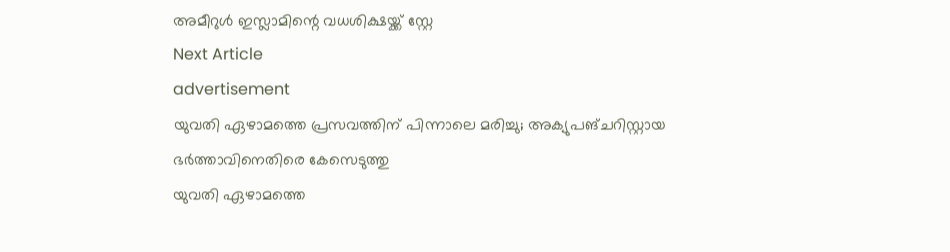അമീറുൾ ഇസ്ലാമിന്റെ വധശിക്ഷയ്ക്ക് സ്റ്റേ
Next Article
advertisement
യുവതി ഏഴാമത്തെ പ്രസവത്തിന് പിന്നാലെ മരിച്ചു; അക്യുപങ്ചറിസ്റ്റായ ഭർത്താവിനെതിരെ കേസെടുത്തു
യുവതി ഏഴാമത്തെ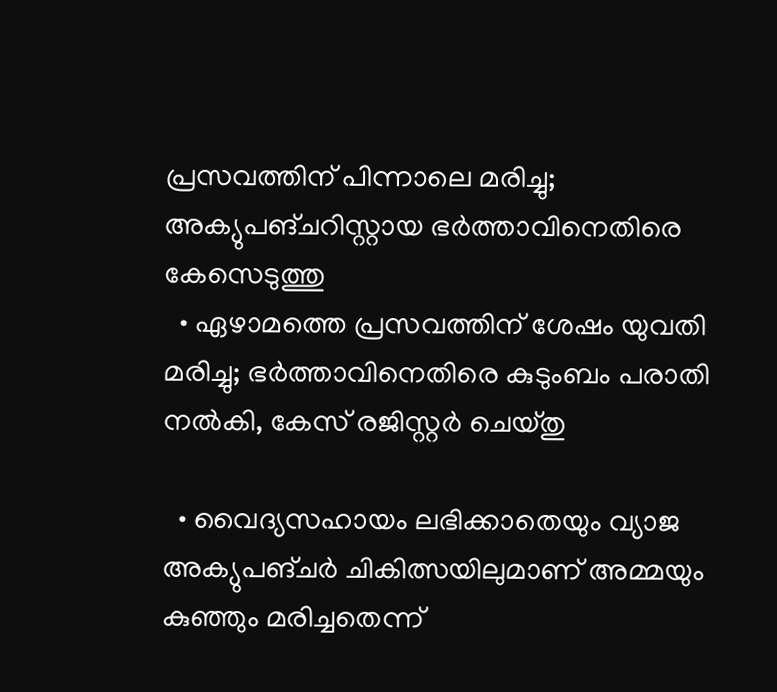പ്രസവത്തിന് പിന്നാലെ മരിച്ചു; അക്യുപങ്ചറിസ്റ്റായ ഭർത്താവിനെതിരെ കേസെടുത്തു
  • ഏഴാമത്തെ പ്രസവത്തിന് ശേഷം യുവതി മരിച്ചു; ഭർത്താവിനെതിരെ കുടുംബം പരാതി നൽകി, കേസ് രജിസ്റ്റർ ചെയ്തു

  • വൈദ്യസഹായം ലഭിക്കാതെയും വ്യാജ അക്യുപങ്ചർ ചികിത്സയിലുമാണ് അമ്മയും കുഞ്ഞും മരിച്ചതെന്ന്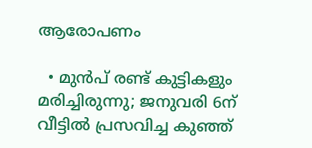ആരോപണം

  • മുൻപ് രണ്ട് കുട്ടികളും മരിച്ചിരുന്നു; ജനുവരി 6ന് വീട്ടിൽ പ്രസവിച്ച കുഞ്ഞ്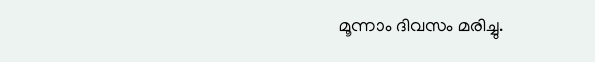മൂന്നാം ദിവസം മരിച്ചു.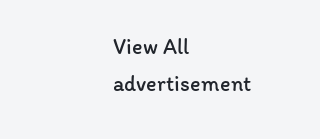View All
advertisement